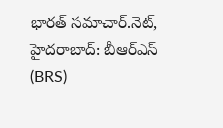భారత్ సమాచార్.నెట్, హైదరాబాద్: బీఆర్ఎస్ (BRS)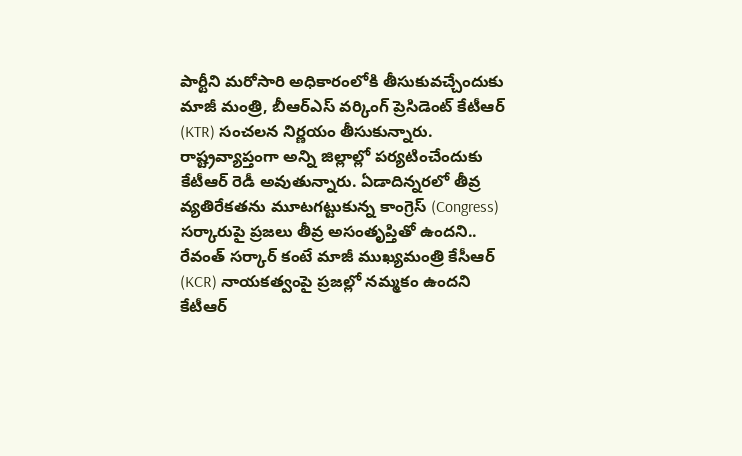పార్టీని మరోసారి అధికారంలోకి తీసుకువచ్చేందుకు మాజీ మంత్రి, బీఆర్ఎస్ వర్కింగ్ ప్రెసిడెంట్ కేటీఆర్ (KTR) సంచలన నిర్ణయం తీసుకున్నారు. రాష్ట్రవ్యాప్తంగా అన్ని జిల్లాల్లో పర్యటించేందుకు కేటీఆర్ రెడీ అవుతున్నారు. ఏడాదిన్నరలో తీవ్ర వ్యతిరేకతను మూటగట్టుకున్న కాంగ్రెస్ (Congress) సర్కారుపై ప్రజలు తీవ్ర అసంతృప్తితో ఉందని.. రేవంత్ సర్కార్ కంటే మాజీ ముఖ్యమంత్రి కేసీఆర్ (KCR) నాయకత్వంపై ప్రజల్లో నమ్మకం ఉందని కేటీఆర్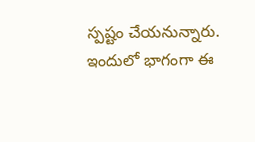స్పష్టం చేయనున్నారు. ఇందులో భాగంగా ఈ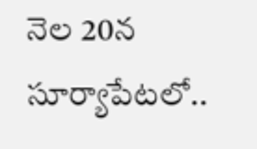నెల 20న సూర్యాపేటలో..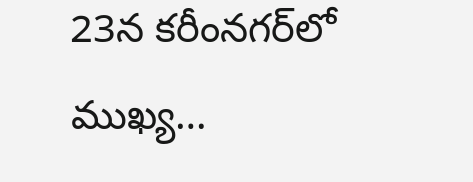23న కరీంనగర్‌లో ముఖ్య…